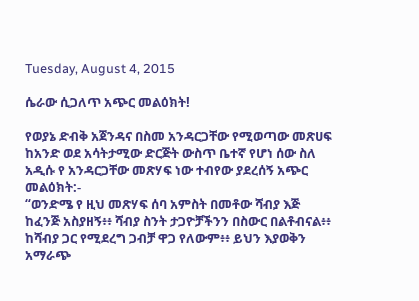Tuesday, August 4, 2015

ሴራው ሲጋለጥ አጭር መልዕክት!

የወያኔ ድብቅ አጀንዳና በስመ አንዳርጋቸው የሚወጣው መጽሀፍ ከአንድ ወደ አሳትታሚው ድርጅት ውስጥ ቤተኛ የሆነ ሰው ስለ አዲሱ የ አንዳርጋቸው መጽሃፍ ነው ተብየው ያደረሰኝ አጭር መልዕክት:-
“ወንድሜ የ ዚህ መጽሃፍ ሰባ አምስት በመቶው ሻብያ እጅ ከፈንጅ አስያዘኝ፥፥ ሻብያ ስንት ታጋዮቻችንን በስውር በልቶብናል፥፥ ከሻብያ ጋር የሚደረግ ጋብቻ ዋጋ የለውም፥፥ ይህን እያወቅን አማራጭ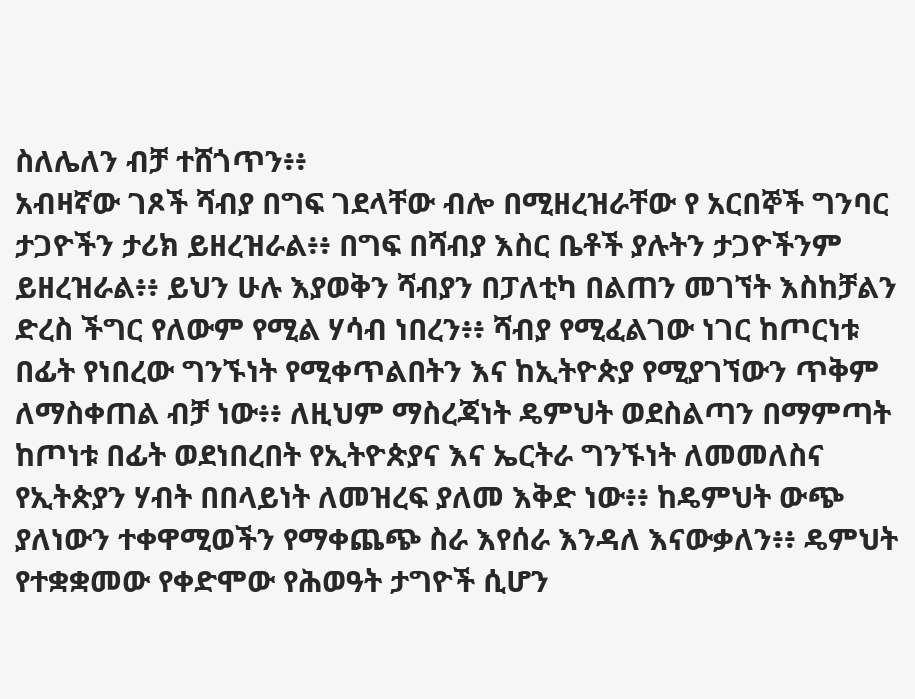ስለሌለን ብቻ ተሸጎጥን፥፥
አብዛኛው ገጾች ሻብያ በግፍ ገደላቸው ብሎ በሚዘረዝራቸው የ አርበኞች ግንባር ታጋዮችን ታሪክ ይዘረዝራል፥፥ በግፍ በሻብያ እስር ቤቶች ያሉትን ታጋዮችንም ይዘረዝራል፥፥ ይህን ሁሉ እያወቅን ሻብያን በፓለቲካ በልጠን መገኘት እስከቻልን ድረስ ችግር የለውም የሚል ሃሳብ ነበረን፥፥ ሻብያ የሚፈልገው ነገር ከጦርነቱ በፊት የነበረው ግንኙነት የሚቀጥልበትን እና ከኢትዮጵያ የሚያገኘውን ጥቅም ለማስቀጠል ብቻ ነው፥፥ ለዚህም ማስረጃነት ዴምህት ወደስልጣን በማምጣት ከጦነቱ በፊት ወደነበረበት የኢትዮጵያና እና ኤርትራ ግንኙነት ለመመለስና የኢትጵያን ሃብት በበላይነት ለመዝረፍ ያለመ እቅድ ነው፥፥ ከዴምህት ውጭ ያለነውን ተቀዋሚወችን የማቀጨጭ ስራ እየሰራ እንዳለ እናውቃለን፥፥ ዴምህት የተቋቋመው የቀድሞው የሕወዓት ታግዮች ሲሆን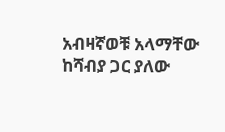አብዛኛወቹ አላማቸው ከሻብያ ጋር ያለው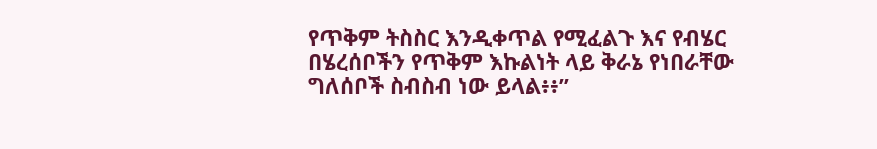የጥቅም ትስስር እንዲቀጥል የሚፈልጉ እና የብሄር በሄረሰቦችን የጥቅም እኩልነት ላይ ቅራኔ የነበራቸው ግለሰቦች ስብስብ ነው ይላል፥፥”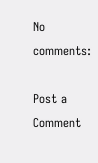No comments:

Post a Comment